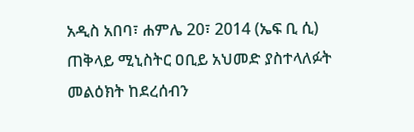አዲስ አበባ፣ ሐምሌ 20፣ 2014 (ኤፍ ቢ ሲ) ጠቅላይ ሚኒስትር ዐቢይ አህመድ ያስተላለፉት መልዕክት ከደረሰብን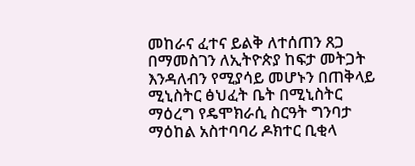መከራና ፈተና ይልቅ ለተሰጠን ጸጋ በማመስገን ለኢትዮጵያ ከፍታ መትጋት እንዳለብን የሚያሳይ መሆኑን በጠቅላይ ሚኒስትር ፅህፈት ቤት በሚኒስትር ማዕረግ የዴሞክራሲ ስርዓት ግንባታ ማዕከል አስተባባሪ ዶክተር ቢቂላ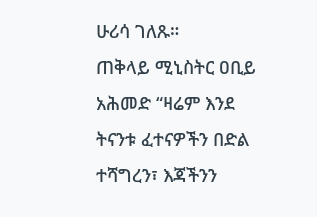ሁሪሳ ገለጹ።
ጠቅላይ ሚኒስትር ዐቢይ አሕመድ “ዛሬም እንደ ትናንቱ ፈተናዎችን በድል ተሻግረን፣ እጃችንን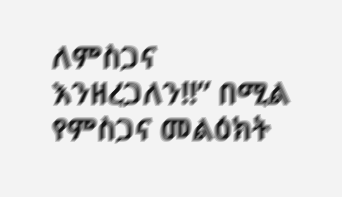ለምስጋና እንዘረጋለን!!” በሚል የምስጋና መልዕክት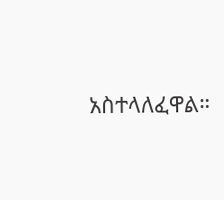አስተላለፈዋል።